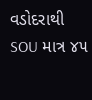વડોદરાથી SOU માત્ર ૪૫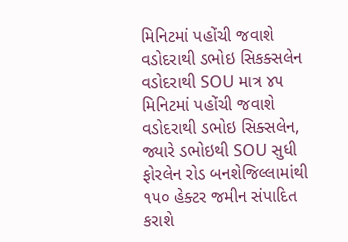મિનિટમાં પહોંચી જવાશે વડોદરાથી ડભોઇ સિકક્સલેન
વડોદરાથી SOU માત્ર ૪૫ મિનિટમાં પહોંચી જવાશે વડોદરાથી ડભોઇ સિક્સલેન, જ્યારે ડભોઇથી SOU સુધી ફોરલેન રોડ બનશેજિલ્લામાંથી ૧૫૦ હેક્ટર જમીન સંપાદિત કરાશે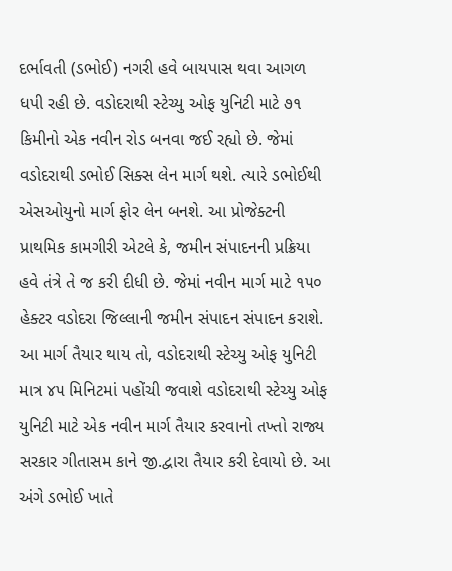દર્ભાવતી (ડભોઈ) નગરી હવે બાયપાસ થવા આગળ ધપી રહી છે. વડોદરાથી સ્ટેચ્યુ ઓફ યુનિટી માટે ૭૧ કિમીનો એક નવીન રોડ બનવા જઈ રહ્યો છે. જેમાં વડોદરાથી ડભોઈ સિક્સ લેન માર્ગ થશે. ત્યારે ડભોઈથી એસઓયુનો માર્ગ ફોર લેન બનશે. આ પ્રોજેક્ટની પ્રાથમિક કામગીરી એટલે કે, જમીન સંપાદનની પ્રક્રિયા હવે તંત્રે તે જ કરી દીધી છે. જેમાં નવીન માર્ગ માટે ૧૫૦ હેક્ટર વડોદરા જિલ્લાની જમીન સંપાદન સંપાદન કરાશે. આ માર્ગ તૈયાર થાય તો, વડોદરાથી સ્ટેચ્યુ ઓફ યુનિટી માત્ર ૪૫ મિનિટમાં પહોંચી જવાશે વડોદરાથી સ્ટેચ્યુ ઓફ યુનિટી માટે એક નવીન માર્ગ તૈયાર કરવાનો તખ્તો રાજ્ય સરકાર ગીતાસમ કાને જી.દ્વારા તૈયાર કરી દેવાયો છે. આ અંગે ડભોઈ ખાતે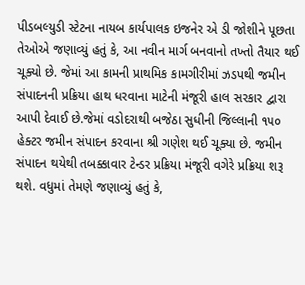પીડબલ્યુડી સ્ટેટના નાયબ કાર્યપાલક ઇજનેર એ ડી જોશીને પૂછતા તેઓએ જણાવ્યું હતું કે, આ નવીન માર્ગ બનવાનો તખ્તો તૈયાર થઈ ચૂક્યો છે. જેમાં આ કામની પ્રાથમિક કામગીરીમાં ઝડપથી જમીન સંપાદનની પ્રક્રિયા હાથ ધરવાના માટેની મંજૂરી હાલ સરકાર દ્વારા આપી દેવાઈ છે.જેમાં વડોદરાથી બજેઠા સુધીની જિલ્લાની ૧૫૦ હેક્ટર જમીન સંપાદન કરવાના શ્રી ગણેશ થઈ ચૂક્યા છે. જમીન સંપાદન થયેથી તબક્કાવાર ટેન્ડર પ્રક્રિયા મંજૂરી વગેરે પ્રક્રિયા શરૂ થશે. વધુમાં તેમણે જણાવ્યું હતું કે,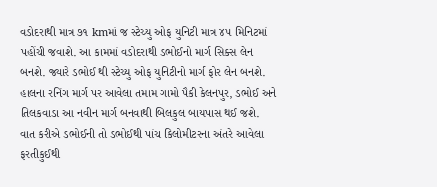વડોદરાથી માત્ર ૭૧ kmમાં જ સ્ટેચ્યુ ઓફ યુનિટી માત્ર ૪૫ મિનિટમાં પહોંચી જવાશે. આ કામમાં વડોદરાથી ડભોઈનો માર્ગ સિક્સ લેન બનશે. જ્યારે ડભોઈ થી સ્ટેચ્યુ ઓફ યુનિટીનો માર્ગ ફોર લેન બનશે. હાલના રનિંગ માર્ગ પર આવેલા તમામ ગામો પૈકી કેલનપુર, ડભોઈ અને તિલકવાડા આ નવીન માર્ગ બનવાથી બિલકુલ બાયપાસ થઈ જશે. વાત કરીએ ડભોઈની તો ડભોઈથી પાંચ કિલોમીટરના અંતરે આવેલા ફરતીકુઈથી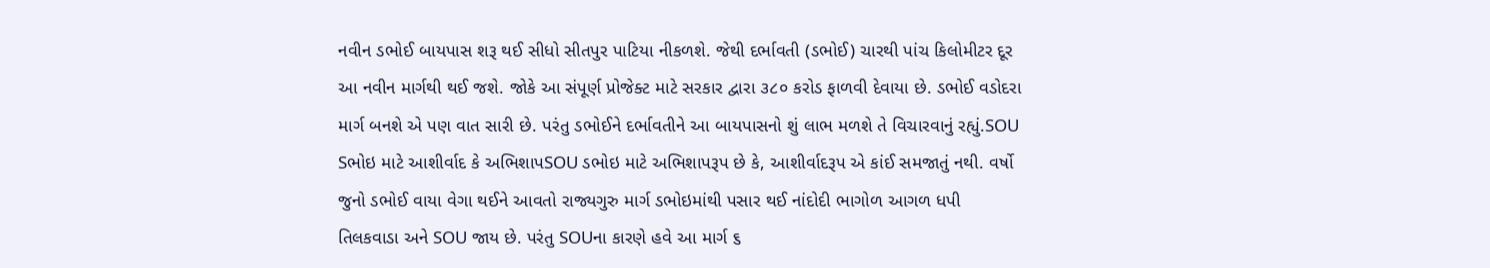નવીન ડભોઈ બાયપાસ શરૂ થઈ સીધો સીતપુર પાટિયા નીકળશે. જેથી દર્ભાવતી (ડભોઈ) ચારથી પાંચ કિલોમીટર દૂર આ નવીન માર્ગથી થઈ જશે. જોકે આ સંપૂર્ણ પ્રોજેક્ટ માટે સરકાર દ્વારા ૩૮૦ કરોડ ફાળવી દેવાયા છે. ડભોઈ વડોદરા માર્ગ બનશે એ પણ વાત સારી છે. પરંતુ ડભોઈને દર્ભાવતીને આ બાયપાસનો શું લાભ મળશે તે વિચારવાનું રહ્યું.SOU Sભોઇ માટે આશીર્વાદ કે અભિશાપSOU ડભોઇ માટે અભિશાપરૂપ છે કે, આશીર્વાદરૂપ એ કાંઈ સમજાતું નથી. વર્ષો જુનો ડભોઈ વાયા વેગા થઈને આવતો રાજ્યગુરુ માર્ગ ડભોઇમાંથી પસાર થઈ નાંદોદી ભાગોળ આગળ ધપી તિલકવાડા અને SOU જાય છે. પરંતુ SOUના કારણે હવે આ માર્ગ ૬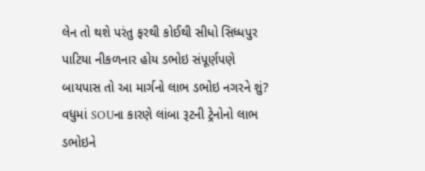લેન તો થશે પરંતુ ફરથી કોઈથી સીધો સિધ્ધપુર પાટિયા નીકળનાર હોય ડભોઇ સંપૂર્ણપણે બાયપાસ તો આ માર્ગનો લાભ ડભોઇ નગરને શું? વધુમાં SOUના કારણે લાંબા રૂટની ટ્રેનોનો લાભ ડભોઇને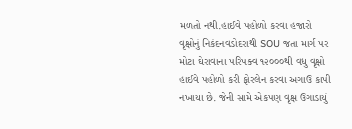મળતો નથી.હાઈવે પહોળો કરવા હજારો વૃક્ષોનું નિકંદનવડોદરાથી SOU જતા માર્ગ પર મોટા ઘેરાવાના પરિપક્વ ૧૨૦૦૦થી વધુ વૃક્ષો હાઈવે પહોળો કરી ફોરલેન કરવા અગાઉ કાપી નખાયા છે. જેની સામે એકપણ વૃક્ષ ઉગાડાયું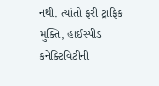નથી. ત્યાંતો ફરી ટ્રાફિક મુક્તિ, હાઈસ્પીડ કનેક્ટિવિટીની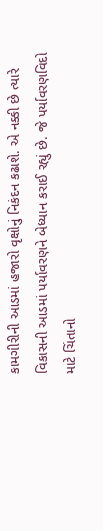કામગીરીની આડમાં હજારો વૃક્ષોનું નિકંદન કઢાશે. એ નક્કી છે ત્યારે વિકાસની આડમાં પર્યાવરણને બેધ્યાન કરાઈ રહ્યું છે. જે પર્યાવરણવિદો માટે ચિંતાનો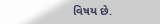વિષય છે.